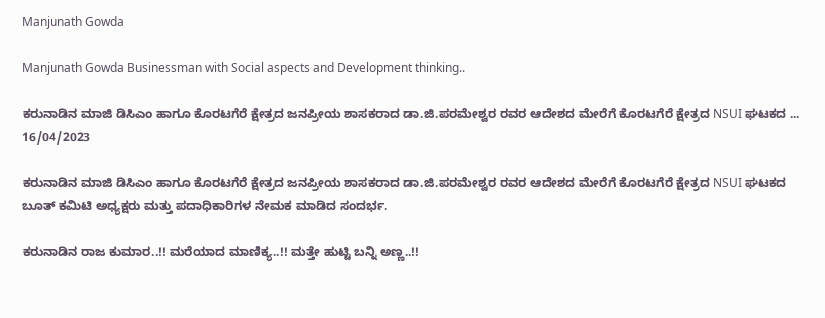Manjunath Gowda

Manjunath Gowda Businessman with Social aspects and Development thinking..

ಕರುನಾಡಿನ ಮಾಜಿ ಡಿಸಿಎಂ ಹಾಗೂ ಕೊರಟಗೆರೆ ಕ್ಷೇತ್ರದ ಜನಪ್ರೀಯ ಶಾಸಕರಾದ ಡಾ.ಜಿ.ಪರಮೇಶ್ವರ ರವರ ಆದೇಶದ ಮೇರೆಗೆ ಕೊರಟಗೆರೆ ಕ್ಷೇತ್ರದ NSUI ಘಟಕದ ...
16/04/2023

ಕರುನಾಡಿನ ಮಾಜಿ ಡಿಸಿಎಂ ಹಾಗೂ ಕೊರಟಗೆರೆ ಕ್ಷೇತ್ರದ ಜನಪ್ರೀಯ ಶಾಸಕರಾದ ಡಾ.ಜಿ.ಪರಮೇಶ್ವರ ರವರ ಆದೇಶದ ಮೇರೆಗೆ ಕೊರಟಗೆರೆ ಕ್ಷೇತ್ರದ NSUI ಘಟಕದ ಬೂತ್ ಕಮಿಟಿ ಅಧ್ಯಕ್ಷರು ಮತ್ತು ಪದಾಧಿಕಾರಿಗಳ ನೇಮಕ ಮಾಡಿದ ಸಂದರ್ಭ.

ಕರುನಾಡಿನ ರಾಜ ಕುಮಾರ..!! ಮರೆಯಾದ ಮಾಣಿಕ್ಯ..!! ಮತ್ತೇ ಹುಟ್ಟಿ ಬನ್ನಿ ಅಣ್ಣ..!!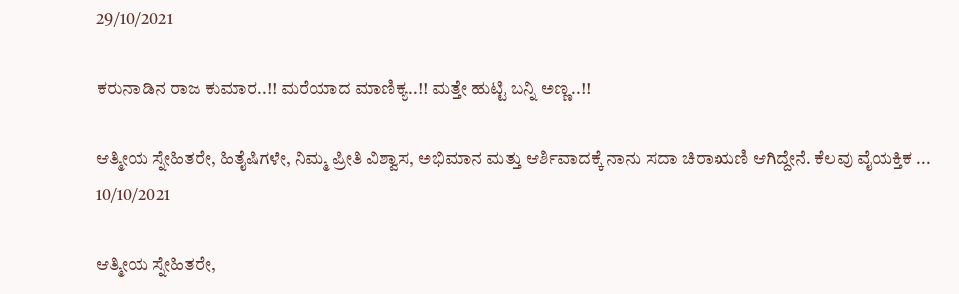29/10/2021

ಕರುನಾಡಿನ ರಾಜ ಕುಮಾರ..!! ಮರೆಯಾದ ಮಾಣಿಕ್ಯ..!! ಮತ್ತೇ ಹುಟ್ಟಿ ಬನ್ನಿ ಅಣ್ಣ..!!

ಆತ್ಮೀಯ ಸ್ನೇಹಿತರೇ, ಹಿತೈಷಿಗಳೇ, ನಿಮ್ಮ ಪ್ರೀತಿ ವಿಶ್ವಾಸ, ಅಭಿಮಾನ ಮತ್ತು ಆರ್ಶಿವಾದಕ್ಕೆ ನಾನು ಸದಾ ಚಿರಾಋಣಿ ಆಗಿದ್ದೇನೆ. ಕೆಲವು ವೈಯಕ್ತಿಕ ...
10/10/2021

ಆತ್ಮೀಯ ಸ್ನೇಹಿತರೇ,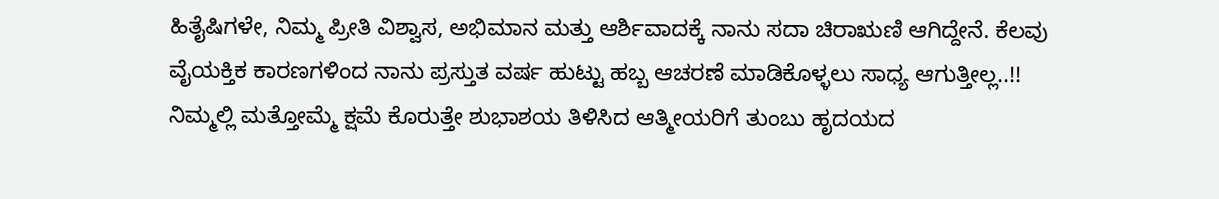ಹಿತೈಷಿಗಳೇ, ನಿಮ್ಮ ಪ್ರೀತಿ ವಿಶ್ವಾಸ, ಅಭಿಮಾನ ಮತ್ತು ಆರ್ಶಿವಾದಕ್ಕೆ ನಾನು ಸದಾ ಚಿರಾಋಣಿ ಆಗಿದ್ದೇನೆ. ಕೆಲವು ವೈಯಕ್ತಿಕ ಕಾರಣಗಳಿಂದ ನಾನು ಪ್ರಸ್ತುತ ವರ್ಷ ಹುಟ್ಟು ಹಬ್ಬ ಆಚರಣೆ ಮಾಡಿಕೊಳ್ಳಲು ಸಾಧ್ಯ ಆಗುತ್ತೀಲ್ಲ..!! ನಿಮ್ಮಲ್ಲಿ ಮತ್ತೋಮ್ಮೆ ಕ್ಷಮೆ ಕೊರುತ್ತೇ ಶುಭಾಶಯ ತಿಳಿಸಿದ ಆತ್ಮೀಯರಿಗೆ ತುಂಬು ಹೃದಯದ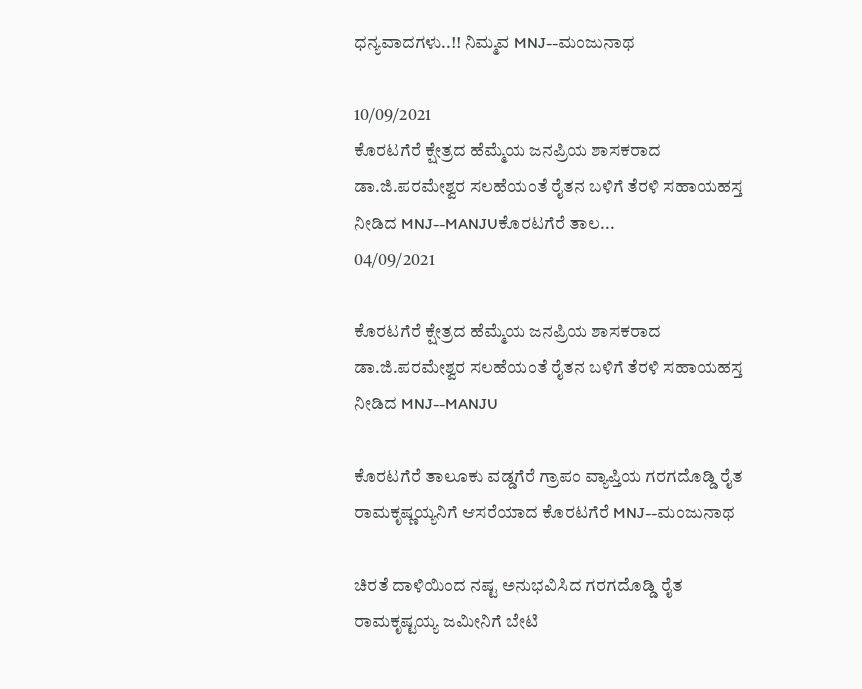ಧನ್ಯವಾದಗಳು..!! ನಿಮ್ಮವ MNJ--ಮಂಜುನಾಥ

10/09/2021
ಕೊರಟಗೆರೆ ಕ್ಷೇತ್ರದ ಹೆಮ್ಮೆಯ ಜನಪ್ರಿಯ ಶಾಸಕರಾದ ಡಾ.ಜಿ.ಪರಮೇಶ್ವರ ಸಲಹೆಯಂತೆ ರೈತನ ಬಳಿಗೆ ತೆರಳಿ ಸಹಾಯಹಸ್ತ ನೀಡಿದ MNJ--MANJUಕೊರಟಗೆರೆ ತಾಲ...
04/09/2021

ಕೊರಟಗೆರೆ ಕ್ಷೇತ್ರದ ಹೆಮ್ಮೆಯ ಜನಪ್ರಿಯ ಶಾಸಕರಾದ ಡಾ.ಜಿ.ಪರಮೇಶ್ವರ ಸಲಹೆಯಂತೆ ರೈತನ ಬಳಿಗೆ ತೆರಳಿ ಸಹಾಯಹಸ್ತ ನೀಡಿದ MNJ--MANJU

ಕೊರಟಗೆರೆ ತಾಲೂಕು ವಡ್ಡಗೆರೆ ಗ್ರಾಪಂ ವ್ಯಾಪ್ತಿಯ ಗರಗದೊಡ್ಡಿ ರೈತ ರಾಮಕೃಷ್ಣಯ್ಯನಿಗೆ ಆಸರೆಯಾದ ಕೊರಟಗೆರೆ MNJ--ಮಂಜುನಾಥ

ಚಿರತೆ ದಾಳಿಯಿಂದ ನಷ್ಟ ಅನುಭವಿಸಿದ ಗರಗದೊಡ್ಡಿ ರೈತ ರಾಮಕೃಷ್ಟಯ್ಯ ಜಮೀನಿಗೆ ಬೇಟಿ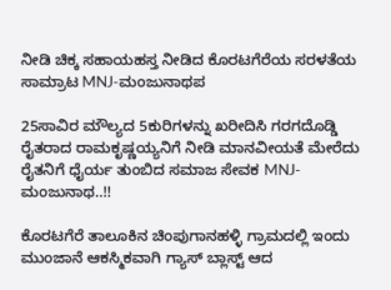ನೀಡಿ ಚಿಕ್ಕ ಸಹಾಯಹಸ್ತ ನೀಡಿದ ಕೊರಟಗೆರೆಯ ಸರಳತೆಯ ಸಾಮ್ರಾಟ MNJ-ಮಂಜುನಾಥಪ

25ಸಾವಿರ ಮೌಲ್ಯದ 5ಕುರಿಗಳನ್ನು ಖರೀದಿಸಿ ಗರಗದೊಡ್ಡಿ ರೈತರಾದ ರಾಮಕೃಷ್ಣಯ್ಯನಿಗೆ ನೀಡಿ ಮಾನವೀಯತೆ ಮೇರೆದು ರೈತನಿಗೆ ಧೈರ್ಯ ತುಂಬಿದ ಸಮಾಜ ಸೇವಕ MNJ-ಮಂಜುನಾಥ..!!

ಕೊರಟಗೆರೆ ತಾಲೂಕಿನ ಚಿಂಪುಗಾನಹಳ್ಳಿ ಗ್ರಾಮದಲ್ಲಿ ಇಂದು ಮುಂಜಾನೆ ಆಕಸ್ಮಿಕವಾಗಿ ಗ್ಯಾಸ್ ಬ್ಲಾಸ್ಟ್ ಆದ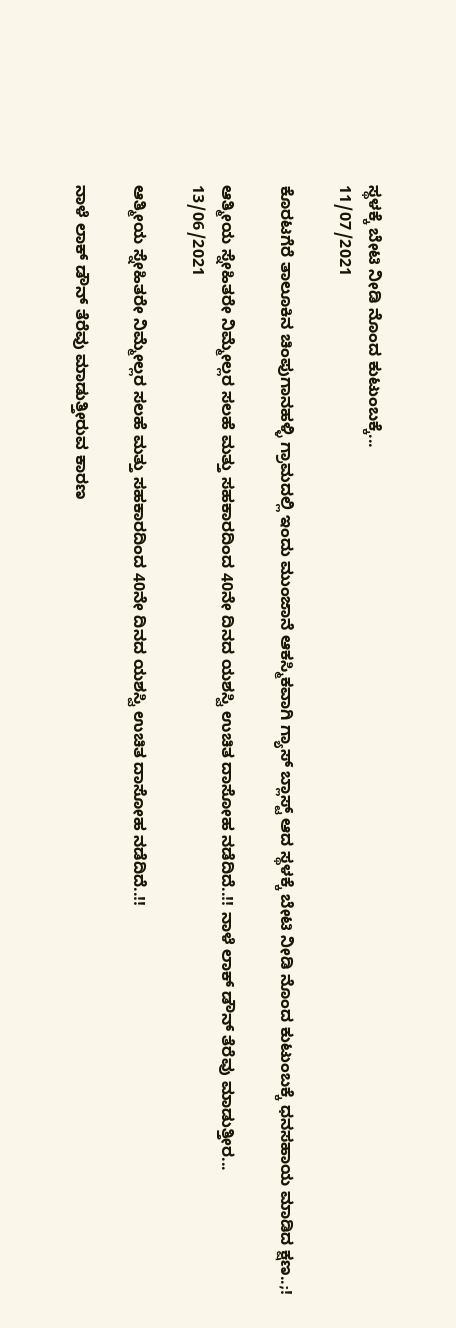ಸ್ಥಳಕ್ಕೆ ಬೇಟಿ ನೀಡಿ ನೊಂದ ಕುಟುಂಬಕ್ಕೆ...
11/07/2021

ಕೊರಟಗೆರೆ ತಾಲೂಕಿನ ಚಿಂಪುಗಾನಹಳ್ಳಿ ಗ್ರಾಮದಲ್ಲಿ ಇಂದು ಮುಂಜಾನೆ ಆಕಸ್ಮಿಕವಾಗಿ ಗ್ಯಾಸ್ ಬ್ಲಾಸ್ಟ್ ಆದ ಸ್ಥಳಕ್ಕೆ ಬೇಟಿ ನೀಡಿ ನೊಂದ ಕುಟುಂಬಕ್ಕೆ ಧನಸಹಾಯ ಮಾಡಿದ ಕ್ಷಣ..;!

ಆತ್ಮೀಯ ಸ್ನೇಹಿತರೇ ನಿಮ್ಮೇಲ್ಲರ ಸಲಹೆ ಮತ್ತು ಸಹಕಾರದಿಂದ 40ನೇ ದಿನದ ಯಶಸ್ವಿ ಉಚಿತ ದಾಸೋಹ ನಡೆದಿದೆ..!! ನಾಳೆ ಲಾಕ್ ಡೌನ್ ತೆರೆವು ಮಾಡುತ್ತೀರ...
13/06/2021

ಆತ್ಮೀಯ ಸ್ನೇಹಿತರೇ ನಿಮ್ಮೇಲ್ಲರ ಸಲಹೆ ಮತ್ತು ಸಹಕಾರದಿಂದ 40ನೇ ದಿನದ ಯಶಸ್ವಿ ಉಚಿತ ದಾಸೋಹ ನಡೆದಿದೆ..!!

ನಾಳೆ ಲಾಕ್ ಡೌನ್ ತೆರೆವು ಮಾಡುತ್ತೀರುವ ಕಾರಣ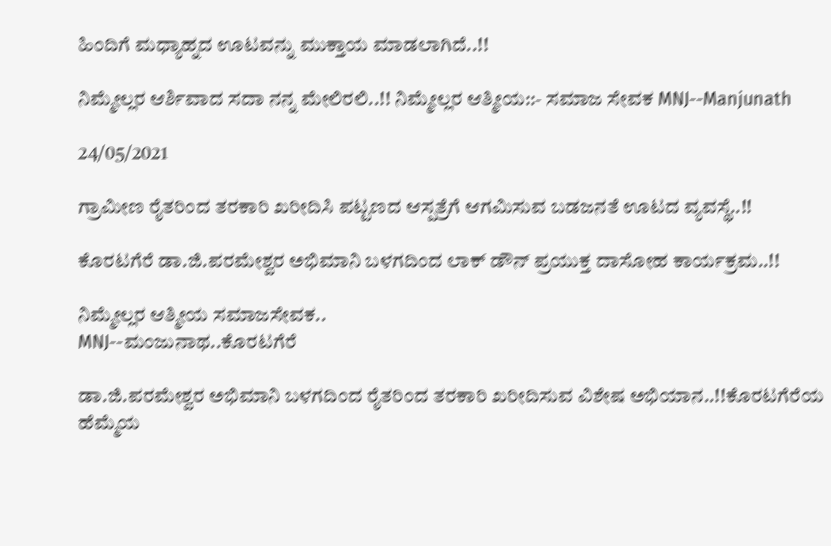ಹಿಂದಿಗೆ ಮಧ್ಯಾಹ್ನದ ಊಟವನ್ನು ಮುಕ್ತಾಯ ಮಾಡಲಾಗಿದೆ..!!

ನಿಮ್ಮೇಲ್ಲರ ಆರ್ಶಿವಾದ ಸದಾ ನನ್ನ ಮೇಲಿರಲಿ..!! ನಿಮ್ಮೇಲ್ಲರ ಆತ್ಮೀಯ::- ಸಮಾಜ ಸೇವಕ MNJ--Manjunath

24/05/2021

ಗ್ರಾಮೀಣ ರೈತರಿಂದ ತರಕಾರಿ ಖರೀದಿಸಿ ಪಟ್ಟಣದ ಆಸ್ಪತ್ರೆಗೆ ಆಗಮಿಸುವ ಬಡಜನತೆ ಊಟದ ವ್ಯವಸ್ಥೆ..!!

ಕೊರಟಗೆರೆ ಡಾ.ಜಿ.ಪರಮೇಶ್ವರ ಅಭಿಮಾನಿ ಬಳಗದಿಂದ ಲಾಕ್ ಡೌನ್ ಪ್ರಯುಕ್ತ ದಾಸೋಹ ಕಾರ್ಯಕ್ರಮ..!!

ನಿಮ್ಮೇಲ್ಲರ ಆತ್ಮೀಯ ಸಮಾಜಸೇವಕ..
MNJ--ಮಂಜುನಾಥ..ಕೊರಟಗೆರೆ

ಡಾ.ಜಿ.ಪರಮೇಶ್ವರ ಅಭಿಮಾನಿ ಬಳಗದಿಂದ ರೈತರಿಂದ ತರಕಾರಿ ಖರೀದಿಸುವ ವಿಶೇಷ ಅಭಿಯಾನ..!!ಕೊರಟಗೆರೆಯ ಹೆಮ್ಮೆಯ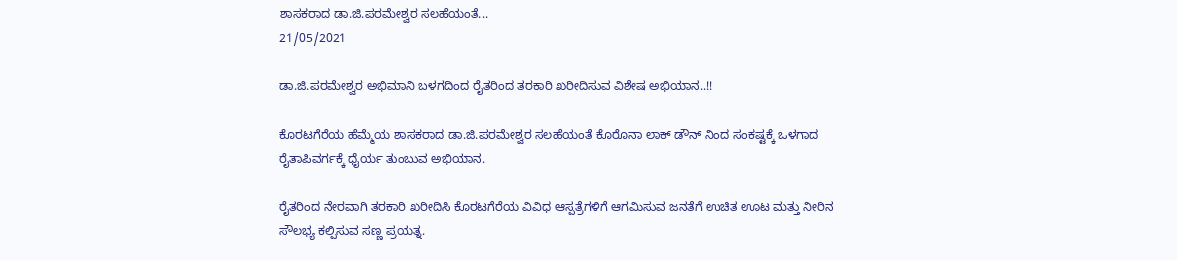ಶಾಸಕರಾದ ಡಾ.ಜಿ.ಪರಮೇಶ್ವರ ಸಲಹೆಯಂತೆ...
21/05/2021

ಡಾ.ಜಿ.ಪರಮೇಶ್ವರ ಅಭಿಮಾನಿ ಬಳಗದಿಂದ ರೈತರಿಂದ ತರಕಾರಿ ಖರೀದಿಸುವ ವಿಶೇಷ ಅಭಿಯಾನ..!!

ಕೊರಟಗೆರೆಯ ಹೆಮ್ಮೆಯ ಶಾಸಕರಾದ ಡಾ.ಜಿ.ಪರಮೇಶ್ವರ ಸಲಹೆಯಂತೆ ಕೊರೊನಾ ಲಾಕ್ ಡೌನ್ ನಿಂದ ಸಂಕಷ್ಟಕ್ಕೆ ಒಳಗಾದ ರೈತಾಪಿವರ್ಗಕ್ಕೆ ಧೈರ್ಯ ತುಂಬುವ ಅಭಿಯಾನ.

ರೈತರಿಂದ ನೇರವಾಗಿ ತರಕಾರಿ ಖರೀದಿಸಿ ಕೊರಟಗೆರೆಯ ವಿವಿಧ ಆಸ್ಪತ್ರೆಗಳಿಗೆ ಆಗಮಿಸುವ ಜನತೆಗೆ ಉಚಿತ ಊಟ ಮತ್ತು ನೀರಿನ ಸೌಲಭ್ಯ ಕಲ್ಪಿಸುವ ಸಣ್ಣ ಪ್ರಯತ್ನ.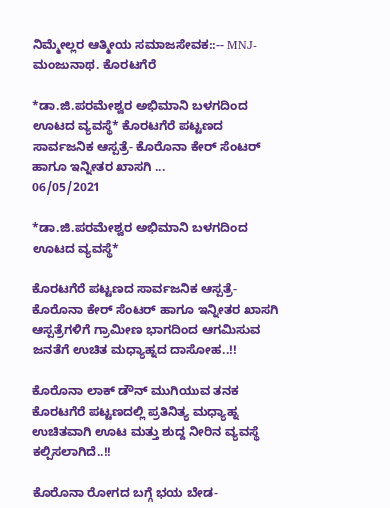ನಿಮ್ಮೇಲ್ಲರ ಆತ್ಮೀಯ ಸಮಾಜಸೇವಕ::-- MNJ-ಮಂಜುನಾಥ. ಕೊರಟಗೆರೆ

*ಡಾ.ಜಿ.ಪರಮೇಶ್ವರ ಅಭಿಮಾನಿ ಬಳಗದಿಂದ ಊಟದ ವ್ಯವಸ್ಥೆ* ಕೊರಟಗೆರೆ ಪಟ್ಟಣದ ಸಾರ್ವಜನಿಕ ಆಸ್ಪತ್ರೆ- ಕೊರೊನಾ ಕೇರ್ ಸೆಂಟರ್ ಹಾಗೂ ಇನ್ನೀತರ ಖಾಸಗಿ ...
06/05/2021

*ಡಾ.ಜಿ.ಪರಮೇಶ್ವರ ಅಭಿಮಾನಿ ಬಳಗದಿಂದ ಊಟದ ವ್ಯವಸ್ಥೆ*

ಕೊರಟಗೆರೆ ಪಟ್ಟಣದ ಸಾರ್ವಜನಿಕ ಆಸ್ಪತ್ರೆ- ಕೊರೊನಾ ಕೇರ್ ಸೆಂಟರ್ ಹಾಗೂ ಇನ್ನೀತರ ಖಾಸಗಿ ಆಸ್ಪತ್ರೆಗಳಿಗೆ ಗ್ರಾಮೀಣ ಭಾಗದಿಂದ ಆಗಮಿಸುವ ಜನತೆಗೆ ಉಚಿತ ಮಧ್ಯಾಹ್ನದ ದಾಸೋಹ..!!

ಕೊರೊನಾ ಲಾಕ್ ಡೌನ್ ಮುಗಿಯುವ ತನಕ ಕೊರಟಗೆರೆ ಪಟ್ಟಣದಲ್ಲಿ ಪ್ರತಿನಿತ್ಯ ಮಧ್ಯಾಹ್ನ ಉಚಿತವಾಗಿ ಊಟ ಮತ್ತು ಶುದ್ದ ನೀರಿನ ವ್ಯವಸ್ಥೆ ಕಲ್ಪಿಸಲಾಗಿದೆ..!!

ಕೊರೊನಾ ರೋಗದ ಬಗ್ಗೆ ಭಯ ಬೇಡ-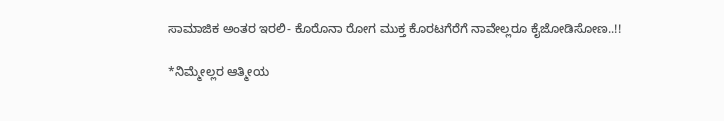ಸಾಮಾಜಿಕ ಅಂತರ ಇರಲಿ- ಕೊರೊನಾ ರೋಗ ಮುಕ್ತ ಕೊರಟಗೆರೆಗೆ ನಾವೇಲ್ಲರೂ ಕೈಜೋಡಿಸೋಣ..!!

*ನಿಮ್ಮೇಲ್ಲರ ಆತ್ಮೀಯ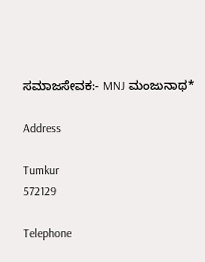ಸಮಾಜಸೇವಕ:- MNJ ಮಂಜುನಾಥ*

Address

Tumkur
572129

Telephone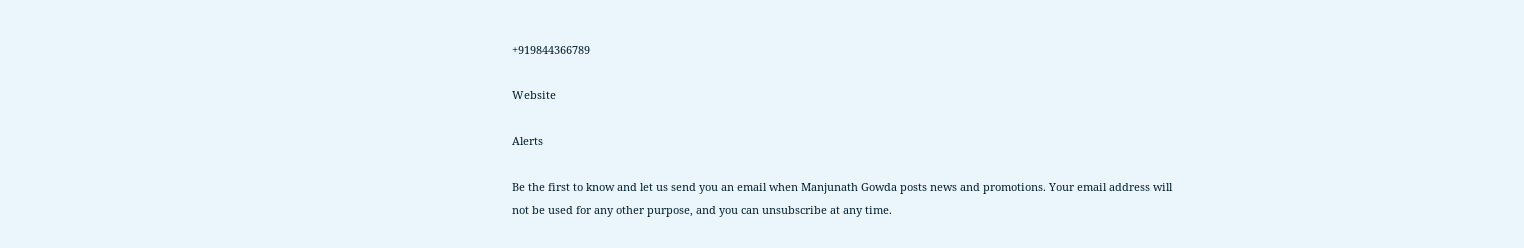+919844366789

Website

Alerts

Be the first to know and let us send you an email when Manjunath Gowda posts news and promotions. Your email address will not be used for any other purpose, and you can unsubscribe at any time.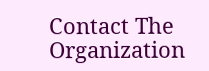Contact The Organization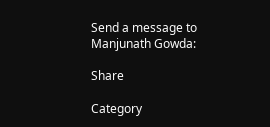Send a message to Manjunath Gowda:

Share

Category